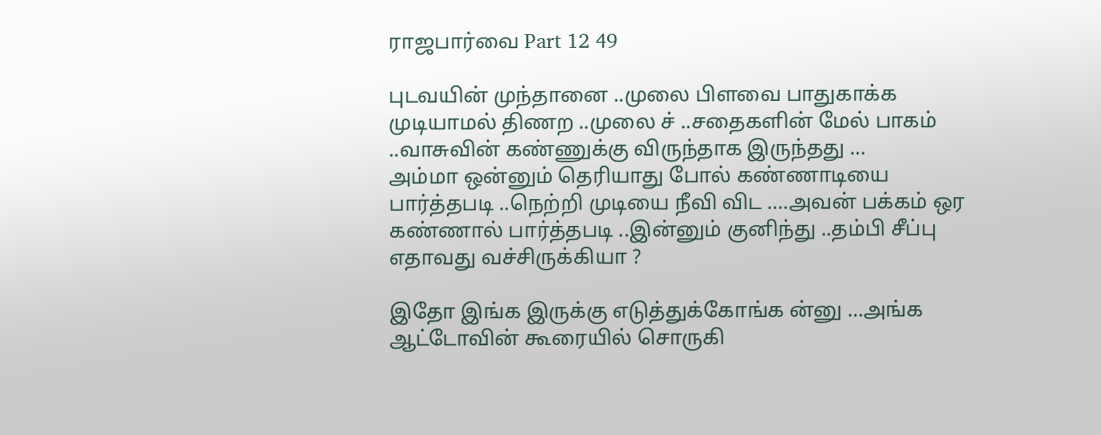ராஜபார்வை Part 12 49

புடவயின் முந்தானை ..முலை பிளவை பாதுகாக்க முடியாமல் திணற ..முலை ச் ..சதைகளின் மேல் பாகம் ..வாசுவின் கண்ணுக்கு விருந்தாக இருந்தது …
அம்மா ஒன்னும் தெரியாது போல் கண்ணாடியை பார்த்தபடி ..நெற்றி முடியை நீவி விட ….அவன் பக்கம் ஒர கண்ணால் பார்த்தபடி ..இன்னும் குனிந்து ..தம்பி சீப்பு எதாவது வச்சிருக்கியா ?

இதோ இங்க இருக்கு எடுத்துக்கோங்க ன்னு …அங்க ஆட்டோவின் கூரையில் சொருகி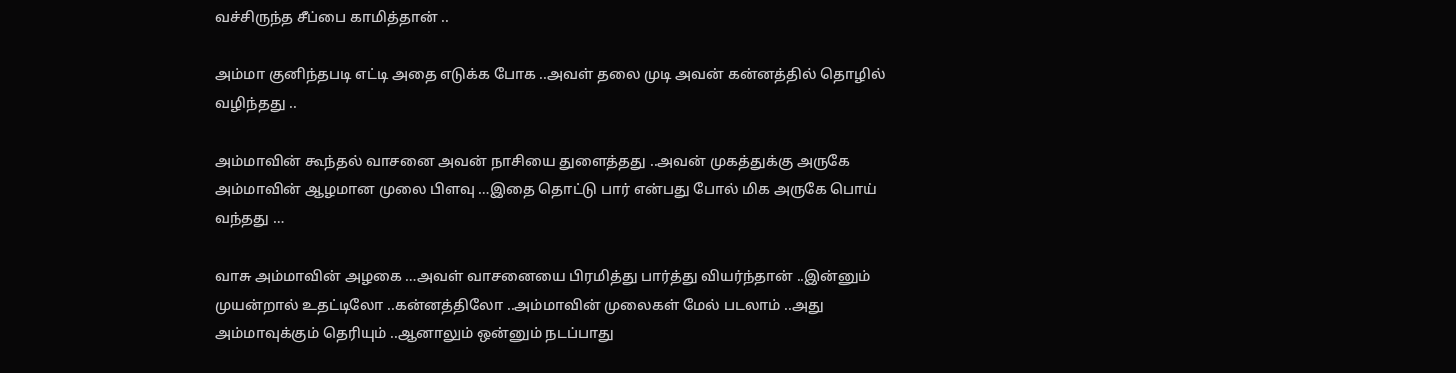வச்சிருந்த சீப்பை காமித்தான் ..

அம்மா குனிந்தபடி எட்டி அதை எடுக்க போக ..அவள் தலை முடி அவன் கன்னத்தில் தொழில் வழிந்தது ..

அம்மாவின் கூந்தல் வாசனை அவன் நாசியை துளைத்தது ..அவன் முகத்துக்கு அருகே அம்மாவின் ஆழமான முலை பிளவு …இதை தொட்டு பார் என்பது போல் மிக அருகே பொய் வந்தது …

வாசு அம்மாவின் அழகை …அவள் வாசனையை பிரமித்து பார்த்து வியர்ந்தான் ..இன்னும் முயன்றால் உதட்டிலோ ..கன்னத்திலோ ..அம்மாவின் முலைகள் மேல் படலாம் ..அது அம்மாவுக்கும் தெரியும் ..ஆனாலும் ஒன்னும் நடப்பாது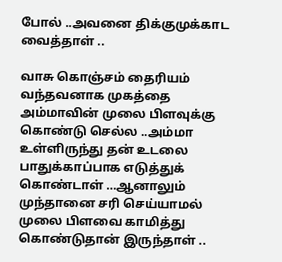போல் ..அவனை திக்குமுக்காட வைத்தாள் ..

வாசு கொஞ்சம் தைரியம் வந்தவனாக முகத்தை அம்மாவின் முலை பிளவுக்கு கொண்டு செல்ல ..அம்மா உள்ளிருந்து தன் உடலை பாதுக்காப்பாக எடுத்துக் கொண்டாள் …ஆனாலும் முந்தானை சரி செய்யாமல் முலை பிளவை காமித்து கொண்டுதான் இருந்தாள் ..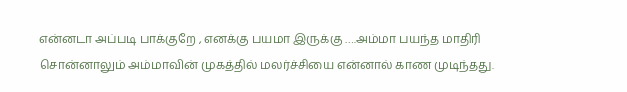என்னடா அப்படி பாக்குறே , எனக்கு பயமா இருக்கு ….அம்மா பயந்த மாதிரி சொன்னாலும் அம்மாவின் முகத்தில் மலர்ச்சியை என்னால் காண முடிந்தது.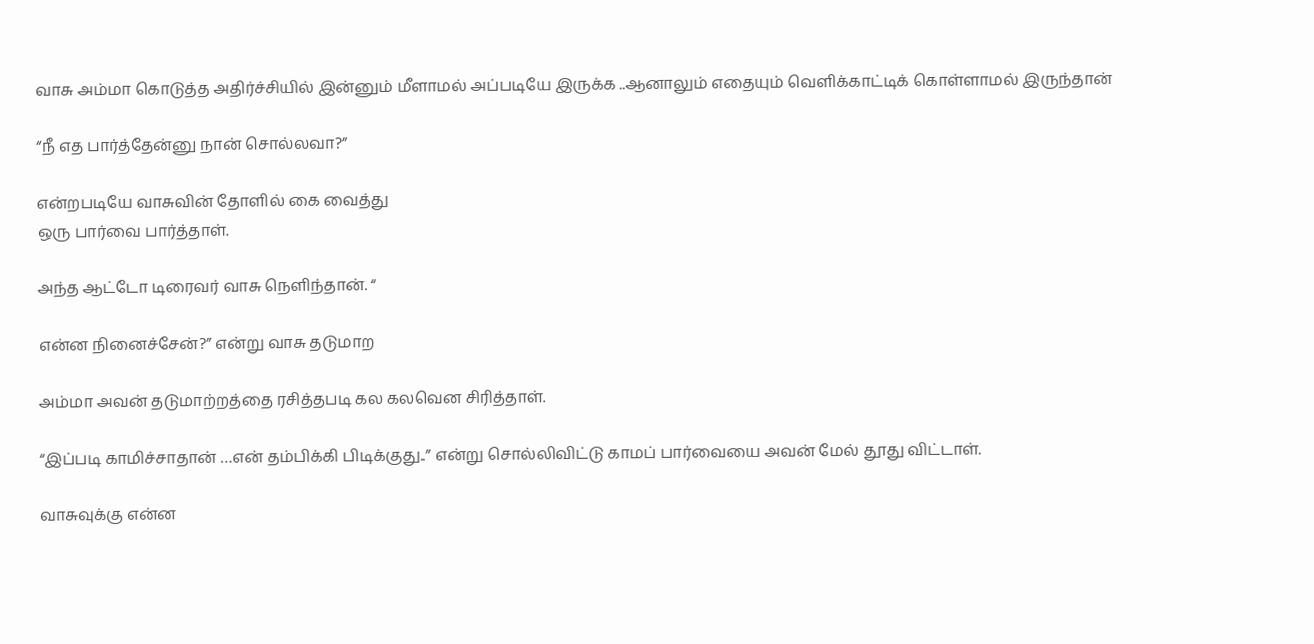வாசு அம்மா கொடுத்த அதிர்ச்சியில் இன்னும் மீளாமல் அப்படியே இருக்க ..ஆனாலும் எதையும் வெளிக்காட்டிக் கொள்ளாமல் இருந்தான்

“நீ எத பார்த்தேன்னு நான் சொல்லவா?”

என்றபடியே வாசுவின் தோளில் கை வைத்து
ஒரு பார்வை பார்த்தாள்.

அந்த ஆட்டோ டிரைவர் வாசு நெளிந்தான். “

என்ன நினைச்சேன்?” என்று வாசு தடுமாற

அம்மா அவன் தடுமாற்றத்தை ரசித்தபடி கல கலவென சிரித்தாள்.

“இப்படி காமிச்சாதான் …என் தம்பிக்கி பிடிக்குது..” என்று சொல்லிவிட்டு காமப் பார்வையை அவன் மேல் தூது விட்டாள்.

வாசுவுக்கு என்ன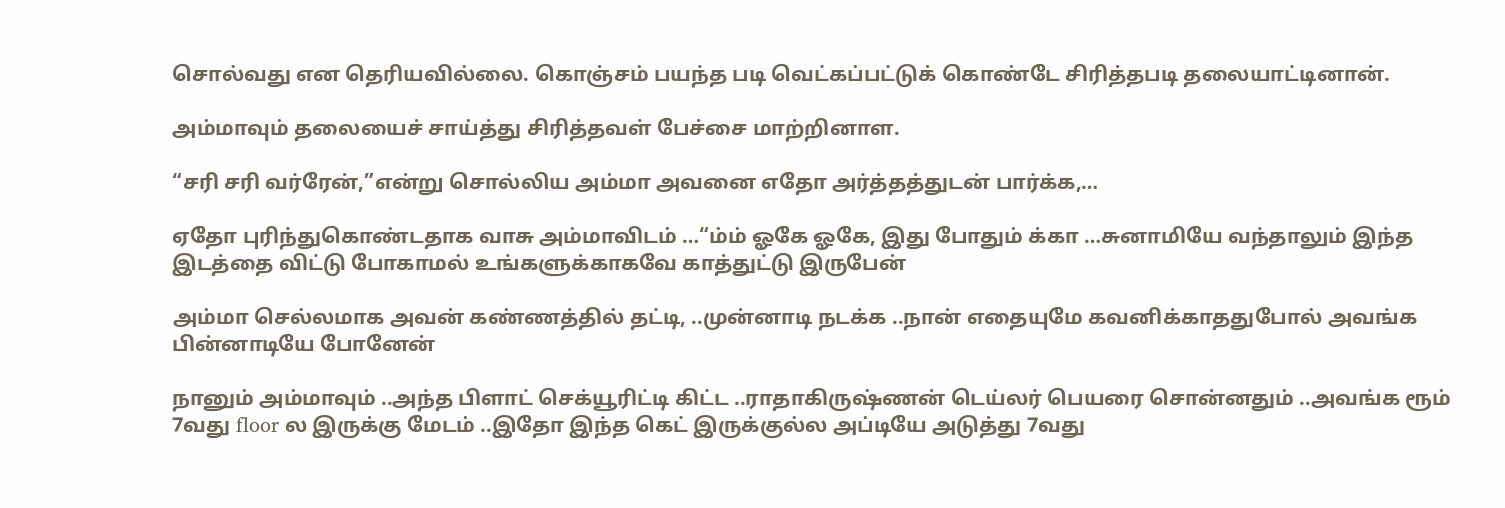சொல்வது என தெரியவில்லை. கொஞ்சம் பயந்த படி வெட்கப்பட்டுக் கொண்டே சிரித்தபடி தலையாட்டினான்.

அம்மாவும் தலையைச் சாய்த்து சிரித்தவள் பேச்சை மாற்றினாள.

“சரி சரி வர்ரேன்,”என்று சொல்லிய அம்மா அவனை எதோ அர்த்தத்துடன் பார்க்க,…

ஏதோ புரிந்துகொண்டதாக வாசு அம்மாவிடம் …“ம்ம் ஓகே ஓகே, இது போதும் க்கா …சுனாமியே வந்தாலும் இந்த இடத்தை விட்டு போகாமல் உங்களுக்காகவே காத்துட்டு இருபேன்

அம்மா செல்லமாக அவன் கண்ணத்தில் தட்டி, ..முன்னாடி நடக்க ..நான் எதையுமே கவனிக்காததுபோல் அவங்க பின்னாடியே போனேன்

நானும் அம்மாவும் ..அந்த பிளாட் செக்யூரிட்டி கிட்ட ..ராதாகிருஷ்ணன் டெய்லர் பெயரை சொன்னதும் ..அவங்க ரூம் 7வது floor ல இருக்கு மேடம் ..இதோ இந்த கெட் இருக்குல்ல அப்டியே அடுத்து 7வது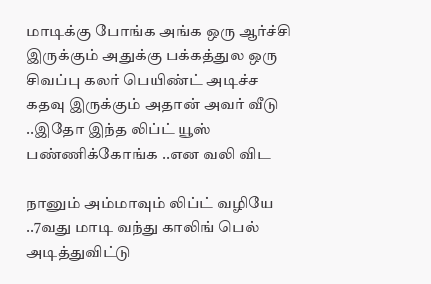மாடிக்கு போங்க அங்க ஒரு ஆர்ச்சி இருக்கும் அதுக்கு பக்கத்துல ஒரு சிவப்பு கலர் பெயிண்ட் அடிச்ச கதவு இருக்கும் அதான் அவர் வீடு ..இதோ இந்த லிப்ட் யூஸ் பண்ணிக்கோங்க ..என வலி விட

நானும் அம்மாவும் லிப்ட் வழியே ..7வது மாடி வந்து காலிங் பெல் அடித்துவிட்டு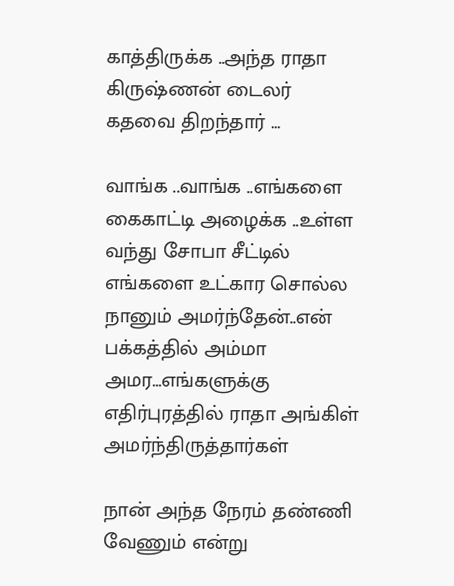காத்திருக்க ..அந்த ராதா கிருஷ்ணன் டைலர் கதவை திறந்தார் …

வாங்க ..வாங்க ..எங்களை கைகாட்டி அழைக்க ..உள்ள வந்து சோபா சீட்டில் எங்களை உட்கார சொல்ல நானும் அமர்ந்தேன்..என் பக்கத்தில் அம்மா அமர…எங்களுக்கு எதிர்புரத்தில் ராதா அங்கிள் அமர்ந்திருத்தார்கள்

நான் அந்த நேரம் தண்ணி வேணும் என்று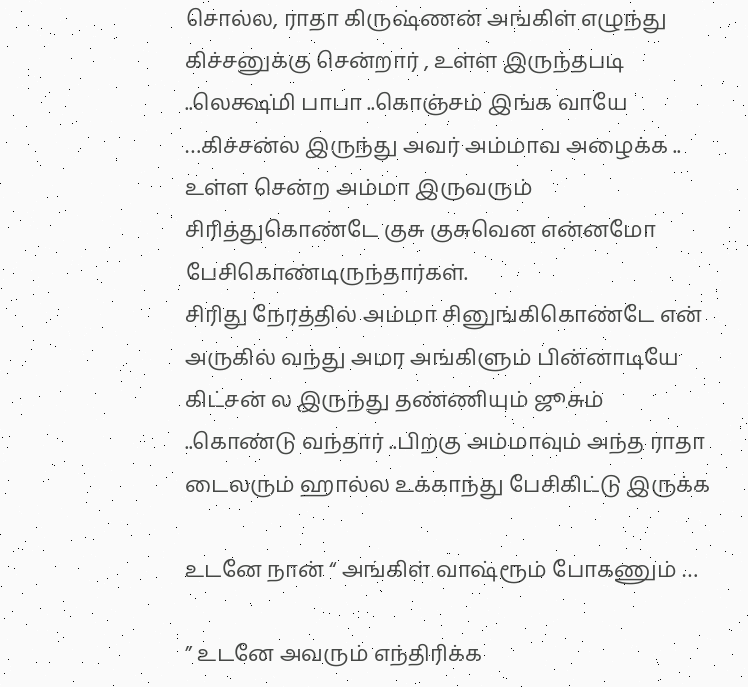சொல்ல, ராதா கிருஷ்ணன் அங்கிள் எழுந்து கிச்சனுக்கு சென்றார் , உள்ள இருந்தபடி ..லெக்ஷ்மி பாபா ..கொஞ்சம் இங்க வாயே …கிச்சன்ல இருந்து அவர் அம்மாவ அழைக்க .. உள்ள சென்ற அம்மா இருவரும் சிரித்துகொண்டே குசு குசுவென என்னமோ பேசிகொண்டிருந்தார்கள்.
சிரிது நேரத்தில் அம்மா சினுங்கிகொண்டே என் அருகில் வந்து அமர அங்கிளும் பின்னாடியே கிட்சன் ல இருந்து தண்ணியும் ஜூசும் ..கொண்டு வந்தார் ..பிறகு அம்மாவும் அந்த ராதா டைலரும் ஹால்ல உக்காந்து பேசிகிட்டு இருக்க

உடனே நான் “ அங்கிள் வாஷ்ரூம் போகணும் …

” உடனே அவரும் எந்திரிக்க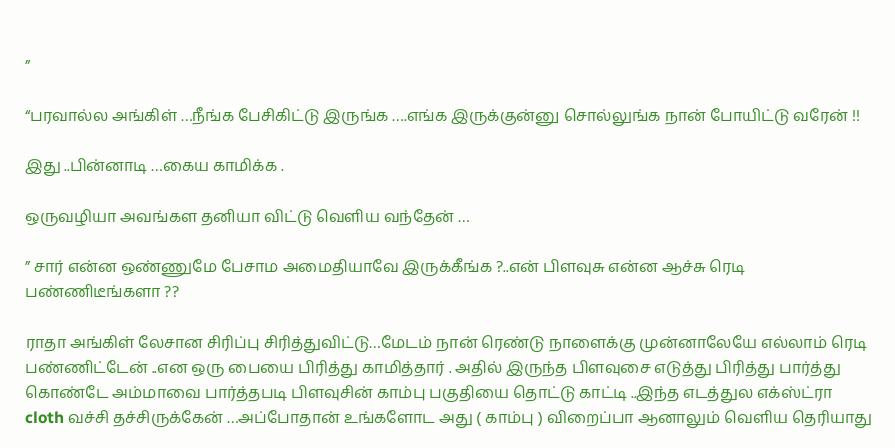”

“பரவால்ல அங்கிள் …நீங்க பேசிகிட்டு இருங்க ….எங்க இருக்குன்னு சொல்லுங்க நான் போயிட்டு வரேன் !!

இது ..பின்னாடி …கைய காமிக்க .

ஒருவழியா அவங்கள தனியா விட்டு வெளிய வந்தேன் …

” சார் என்ன ஒண்ணுமே பேசாம அமைதியாவே இருக்கீங்க ?..என் பிளவுசு என்ன ஆச்சு ரெடி பண்ணிடீங்களா ??

ராதா அங்கிள் லேசான சிரிப்பு சிரித்துவிட்டு…மேடம் நான் ரெண்டு நாளைக்கு முன்னாலேயே எல்லாம் ரெடி பண்ணிட்டேன் ..என ஒரு பையை பிரித்து காமித்தார் . அதில் இருந்த பிளவுசை எடுத்து பிரித்து பார்த்து கொண்டே அம்மாவை பார்த்தபடி பிளவுசின் காம்பு பகுதியை தொட்டு காட்டி ..இந்த எடத்துல எக்ஸ்ட்ரா cloth வச்சி தச்சிருக்கேன் …அப்போதான் உங்களோட அது ( காம்பு ) விறைப்பா ஆனாலும் வெளிய தெரியாது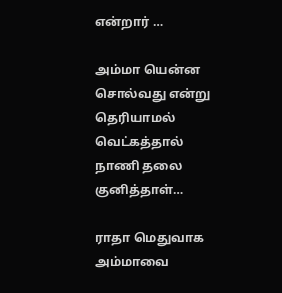என்றார் …

அம்மா யென்ன சொல்வது என்று தெரியாமல் வெட்கத்தால் நாணி தலை குனித்தாள்…

ராதா மெதுவாக அம்மாவை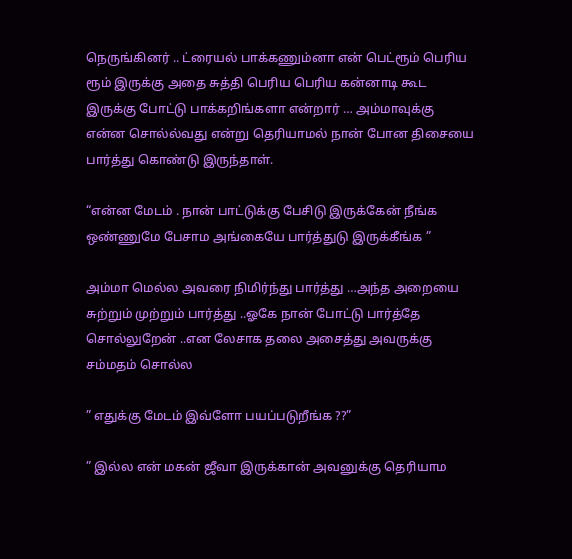நெருங்கினர் .. ட்ரையல் பாக்கணும்னா என் பெட்ரூம் பெரிய ரூம் இருக்கு அதை சுத்தி பெரிய பெரிய கன்னாடி கூட இருக்கு போட்டு பாக்கறிங்களா என்றார் … அம்மாவுக்கு என்ன சொல்ல்வது என்று தெரியாமல் நான் போன திசையை பார்த்து கொண்டு இருந்தாள்.

“என்ன மேடம் . நான் பாட்டுக்கு பேசிடு இருக்கேன் நீங்க ஒண்ணுமே பேசாம அங்கையே பார்த்துடு இருக்கீங்க ”

அம்மா மெல்ல அவரை நிமிர்ந்து பார்த்து …அந்த அறையை சுற்றும் முற்றும் பார்த்து ..ஓகே நான் போட்டு பார்த்தே சொல்லுறேன் ..என லேசாக தலை அசைத்து அவருக்கு சம்மதம் சொல்ல

” எதுக்கு மேடம் இவ்ளோ பயப்படுறீங்க ??”

” இல்ல என் மகன் ஜீவா இருக்கான் அவனுக்கு தெரியாம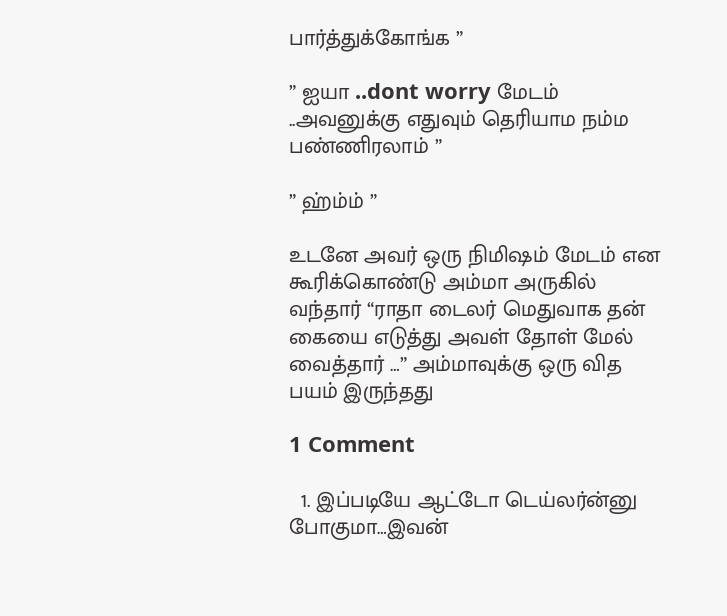பார்த்துக்கோங்க ”

” ஐயா ..dont worry மேடம் ..அவனுக்கு எதுவும் தெரியாம நம்ம பண்ணிரலாம் ”

” ஹ்ம்ம் ”

உடனே அவர் ஒரு நிமிஷம் மேடம் என கூரிக்கொண்டு அம்மா அருகில் வந்தார் “ராதா டைலர் மெதுவாக தன் கையை எடுத்து அவள் தோள் மேல் வைத்தார் …” அம்மாவுக்கு ஒரு வித பயம் இருந்தது

1 Comment

  1. இப்படியே ஆட்டோ டெய்லர்ன்னு போகுமா…இவன்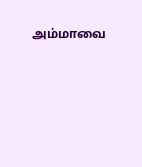அம்மாவை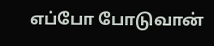எப்போ போடுவான்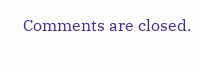Comments are closed.